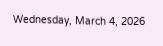Wednesday, March 4, 2026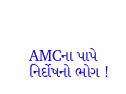AMCના પાપે નિર્દોષનો ભોગ !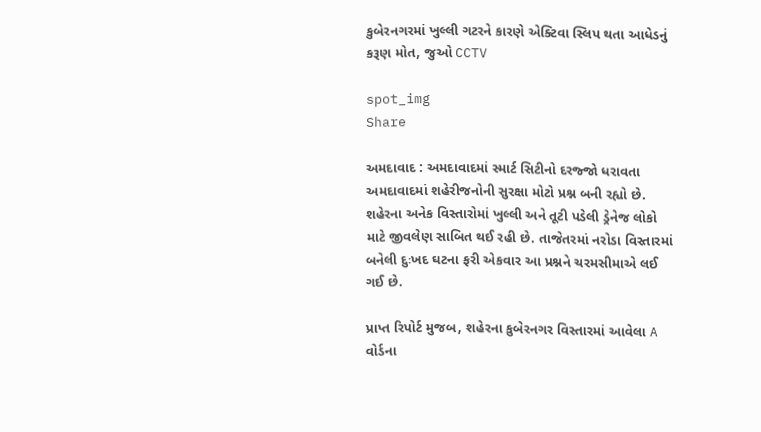કુબેરનગરમાં ખુલ્લી ગટરને કારણે એક્ટિવા સ્લિપ થતા આધેડનું કરૂણ મોત, જુઓ CCTV

spot_img
Share

અમદાવાદ : અમદાવાદમાં સ્માર્ટ સિટીનો દરજ્જો ધરાવતા અમદાવાદમાં શહેરીજનોની સુરક્ષા મોટો પ્રશ્ન બની રહ્યો છે. શહેરના અનેક વિસ્તારોમાં ખુલ્લી અને તૂટી પડેલી ડ્રેનેજ લોકો માટે જીવલેણ સાબિત થઈ રહી છે. તાજેતરમાં નરોડા વિસ્તારમાં બનેલી દુઃખદ ઘટના ફરી એકવાર આ પ્રશ્નને ચરમસીમાએ લઈ ગઈ છે.

પ્રાપ્ત રિપોર્ટ મુજબ, શહેરના કુબેરનગર વિસ્તારમાં આવેલા A વોર્ડના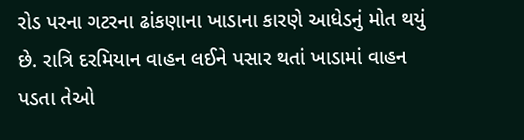રોડ પરના ગટરના ઢાંકણાના ખાડાના કારણે આધેડનું મોત થયું છે. રાત્રિ દરમિયાન વાહન લઈને પસાર થતાં ખાડામાં વાહન પડતા તેઓ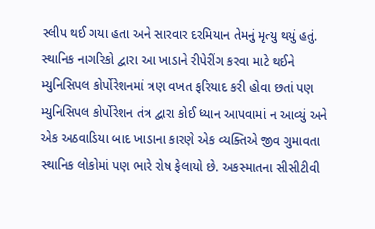સ્લીપ થઈ ગયા હતા અને સારવાર દરમિયાન તેમનું મૃત્યુ થયું હતું. સ્થાનિક નાગરિકો દ્વારા આ ખાડાને રીપેરીંગ કરવા માટે થઈને મ્યુનિસિપલ કોર્પોરેશનમાં ત્રણ વખત ફરિયાદ કરી હોવા છતાં પણ મ્યુનિસિપલ કોર્પોરેશન તંત્ર દ્વારા કોઈ ધ્યાન આપવામાં ન આવ્યું અને એક અઠવાડિયા બાદ ખાડાના કારણે એક વ્યક્તિએ જીવ ગુમાવતા સ્થાનિક લોકોમાં પણ ભારે રોષ ફેલાયો છે. અકસ્માતના સીસીટીવી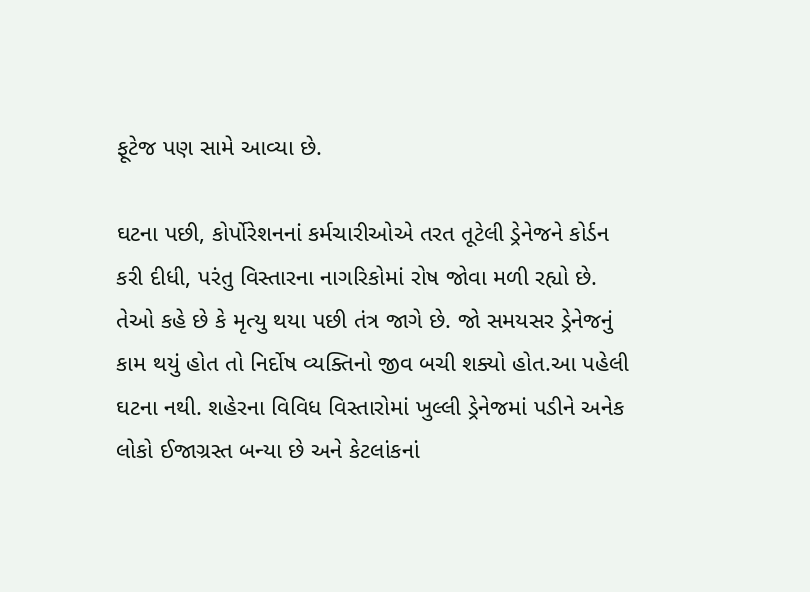ફૂટેજ પણ સામે આવ્યા છે.

ઘટના પછી, કોર્પોરેશનનાં કર્મચારીઓએ તરત તૂટેલી ડ્રેનેજને કોર્ડન કરી દીધી, પરંતુ વિસ્તારના નાગરિકોમાં રોષ જોવા મળી રહ્યો છે. તેઓ કહે છે કે મૃત્યુ થયા પછી તંત્ર જાગે છે. જો સમયસર ડ્રેનેજનું કામ થયું હોત તો નિર્દોષ વ્યક્તિનો જીવ બચી શક્યો હોત.આ પહેલી ઘટના નથી. શહેરના વિવિધ વિસ્તારોમાં ખુલ્લી ડ્રેનેજમાં પડીને અનેક લોકો ઈજાગ્રસ્ત બન્યા છે અને કેટલાંકનાં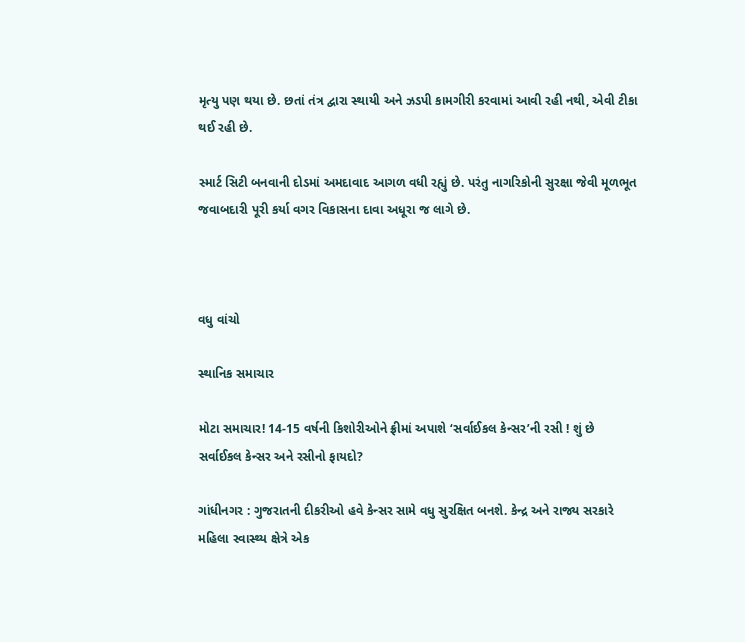મૃત્યુ પણ થયા છે. છતાં તંત્ર દ્વારા સ્થાયી અને ઝડપી કામગીરી કરવામાં આવી રહી નથી, એવી ટીકા થઈ રહી છે.

સ્માર્ટ સિટી બનવાની દોડમાં અમદાવાદ આગળ વધી રહ્યું છે. પરંતુ નાગરિકોની સુરક્ષા જેવી મૂળભૂત જવાબદારી પૂરી કર્યા વગર વિકાસના દાવા અધૂરા જ લાગે છે.



વધુ વાંચો

સ્થાનિક સમાચાર

મોટા સમાચાર! 14-15 વર્ષની કિશોરીઓને ફ્રીમાં અપાશે ‘સર્વાઈકલ કેન્સર’ની રસી ! શું છે સર્વાઈકલ કેન્સર અને રસીનો ફાયદો?

ગાંધીનગર : ગુજરાતની દીકરીઓ હવે કેન્સર સામે વધુ સુરક્ષિત બનશે. કેન્દ્ર અને રાજ્ય સરકારે મહિલા સ્વાસ્થ્ય ક્ષેત્રે એક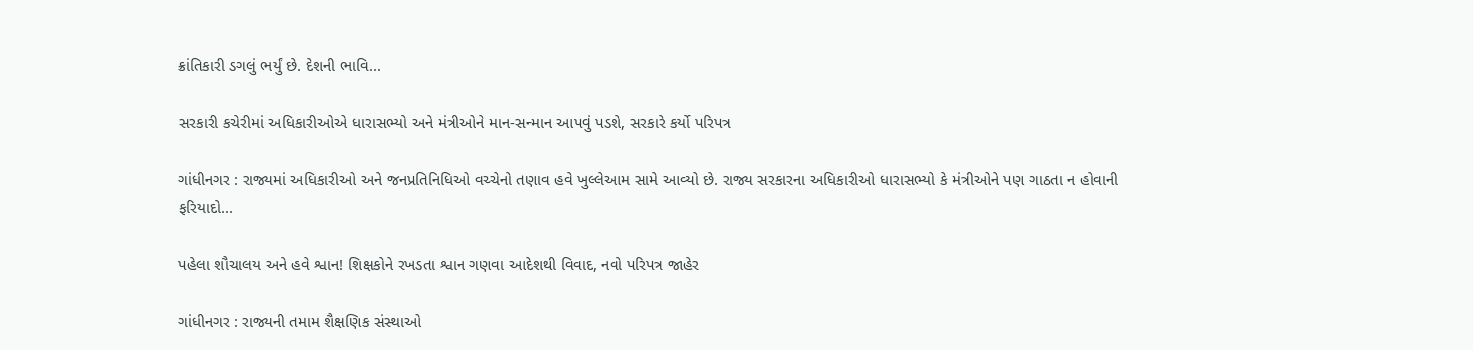ક્રાંતિકારી ડગલું ભર્યું છે. દેશની ભાવિ...

સરકારી કચેરીમાં અધિકારીઓએ ધારાસભ્યો અને મંત્રીઓને માન-સન્માન આપવું પડશે, સરકારે કર્યો પરિપત્ર

ગાંધીનગર : રાજ્યમાં અધિકારીઓ અને જનપ્રતિનિધિઓ વચ્ચેનો તણાવ હવે ખુલ્લેઆમ સામે આવ્યો છે. રાજ્ય સરકારના અધિકારીઓ ધારાસભ્યો કે મંત્રીઓને પણ ગાઠતા ન હોવાની ફરિયાદો...

પહેલા શૌચાલય અને હવે શ્વાન! શિક્ષકોને રખડતા શ્વાન ગણવા આદેશથી વિવાદ, નવો પરિપત્ર જાહેર

ગાંધીનગર : રાજ્યની તમામ શૈક્ષણિક સંસ્થાઓ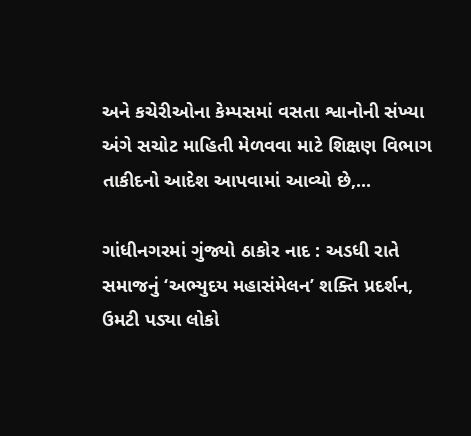અને કચેરીઓના કેમ્પસમાં વસતા શ્વાનોની સંખ્યા અંગે સચોટ માહિતી મેળવવા માટે શિક્ષણ વિભાગ તાકીદનો આદેશ આપવામાં આવ્યો છે,...

ગાંધીનગરમાં ગુંજ્યો ઠાકોર નાદ : અડધી રાતે સમાજનું ‘અભ્યુદય મહાસંમેલન’ શક્તિ પ્રદર્શન, ઉમટી પડ્યા લોકો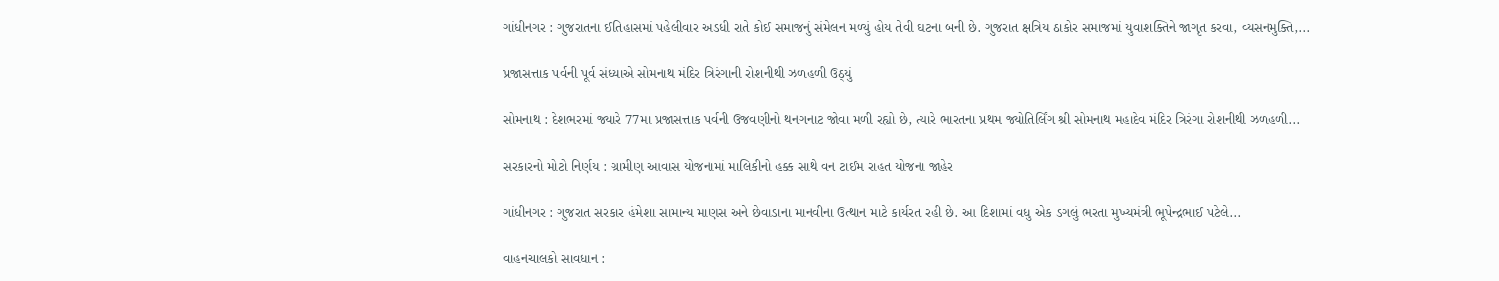ગાંધીનગર : ગુજરાતના ઈતિહાસમાં પહેલીવાર અડધી રાતે કોઈ સમાજનું સંમેલન મળ્યું હોય તેવી ઘટના બની છે. ગુજરાત ક્ષત્રિય ઠાકોર સમાજમાં યુવાશક્તિને જાગૃત કરવા, વ્યસનમુક્તિ,...

પ્રજાસત્તાક પર્વની પૂર્વ સંધ્યાએ સોમનાથ મંદિર ત્રિરંગાની રોશનીથી ઝળહળી ઉઠ્યું

સોમનાથ : દેશભરમાં જ્યારે 77મા પ્રજાસત્તાક પર્વની ઉજવણીનો થનગનાટ જોવા મળી રહ્યો છે, ત્યારે ભારતના પ્રથમ જ્યોતિર્લિંગ શ્રી સોમનાથ મહાદેવ મંદિર ત્રિરંગા રોશનીથી ઝળહળી...

સરકારનો મોટો નિર્ણય : ગ્રામીણ આવાસ યોજનામાં માલિકીનો હક્ક સાથે વન ટાઈમ રાહત યોજના જાહેર

ગાંધીનગર : ગુજરાત સરકાર હંમેશા સામાન્ય માણસ અને છેવાડાના માનવીના ઉત્થાન માટે કાર્યરત રહી છે. આ દિશામાં વધુ એક ડગલું ભરતા મુખ્યમંત્રી ભૂપેન્દ્રભાઈ પટેલે...

વાહનચાલકો સાવધાન :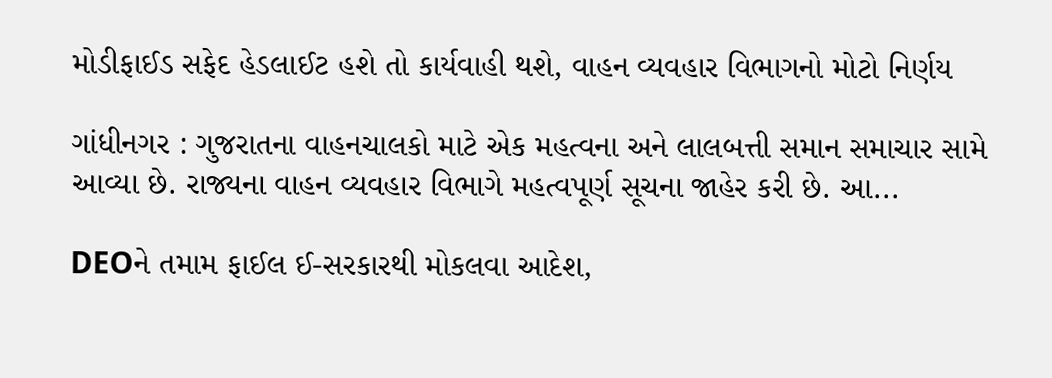મોડીફાઈડ સફેદ હેડલાઈટ હશે તો કાર્યવાહી થશે, વાહન વ્યવહાર વિભાગનો મોટો નિર્ણય

ગાંધીનગર : ગુજરાતના વાહનચાલકો માટે એક મહત્વના અને લાલબત્તી સમાન સમાચાર સામે આવ્યા છે. રાજ્યના વાહન વ્યવહાર વિભાગે મહત્વપૂર્ણ સૂચના જાહેર કરી છે. આ...

DEOને તમામ ફાઈલ ઈ-સરકારથી મોકલવા આદેશ,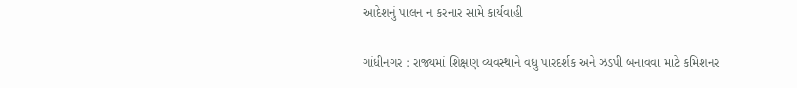આદેશનું પાલન ન કરનાર સામે કાર્યવાહી

ગાંધીનગર : રાજ્યમાં શિક્ષણ વ્યવસ્થાને વધુ પારદર્શક અને ઝડપી બનાવવા માટે કમિશનર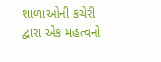શાળાઓની કચેરી દ્વારા એક મહત્વનો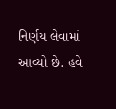નિર્ણય લેવામાં આવ્યો છે. હવે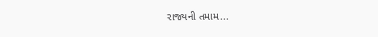રાજ્યની તમામ...